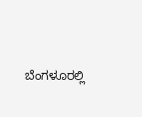ಬೆಂಗಳೂರಲ್ಲಿ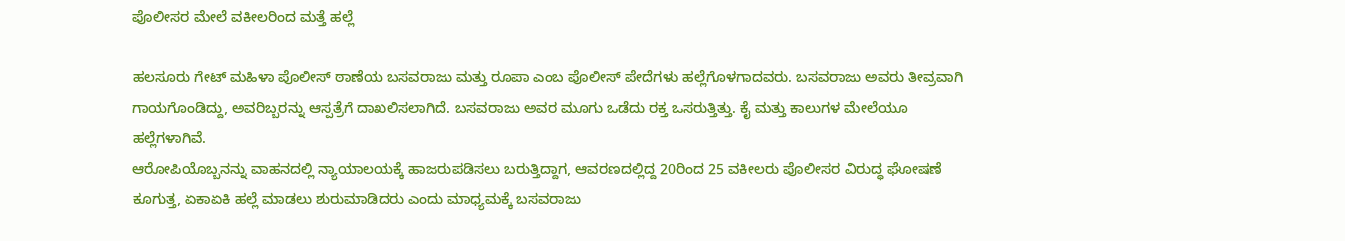ಪೊಲೀಸರ ಮೇಲೆ ವಕೀಲರಿಂದ ಮತ್ತೆ ಹಲ್ಲೆ

ಹಲಸೂರು ಗೇಟ್ ಮಹಿಳಾ ಪೊಲೀಸ್ ಠಾಣೆಯ ಬಸವರಾಜು ಮತ್ತು ರೂಪಾ ಎಂಬ ಪೊಲೀಸ್ ಪೇದೆಗಳು ಹಲ್ಲೆಗೊಳಗಾದವರು. ಬಸವರಾಜು ಅವರು ತೀವ್ರವಾಗಿ ಗಾಯಗೊಂಡಿದ್ದು, ಅವರಿಬ್ಬರನ್ನು ಆಸ್ಪತ್ರೆಗೆ ದಾಖಲಿಸಲಾಗಿದೆ. ಬಸವರಾಜು ಅವರ ಮೂಗು ಒಡೆದು ರಕ್ತ ಒಸರುತ್ತಿತ್ತು. ಕೈ ಮತ್ತು ಕಾಲುಗಳ ಮೇಲೆಯೂ ಹಲ್ಲೆಗಳಾಗಿವೆ.
ಆರೋಪಿಯೊಬ್ಬನನ್ನು ವಾಹನದಲ್ಲಿ ನ್ಯಾಯಾಲಯಕ್ಕೆ ಹಾಜರುಪಡಿಸಲು ಬರುತ್ತಿದ್ದಾಗ, ಆವರಣದಲ್ಲಿದ್ದ 20ರಿಂದ 25 ವಕೀಲರು ಪೊಲೀಸರ ವಿರುದ್ಧ ಘೋಷಣೆ ಕೂಗುತ್ತ, ಏಕಾಏಕಿ ಹಲ್ಲೆ ಮಾಡಲು ಶುರುಮಾಡಿದರು ಎಂದು ಮಾಧ್ಯಮಕ್ಕೆ ಬಸವರಾಜು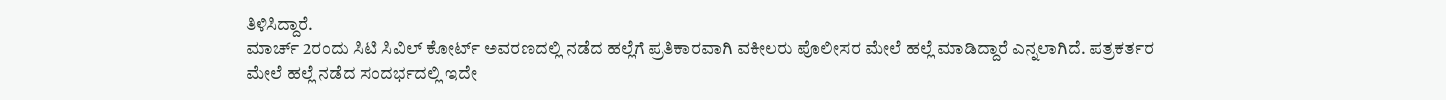ತಿಳಿಸಿದ್ದಾರೆ.
ಮಾರ್ಚ್ 2ರಂದು ಸಿಟಿ ಸಿವಿಲ್ ಕೋರ್ಟ್ ಅವರಣದಲ್ಲಿ ನಡೆದ ಹಲ್ಲೆಗೆ ಪ್ರತಿಕಾರವಾಗಿ ವಕೀಲರು ಪೊಲೀಸರ ಮೇಲೆ ಹಲ್ಲೆ ಮಾಡಿದ್ದಾರೆ ಎನ್ನಲಾಗಿದೆ. ಪತ್ರಕರ್ತರ ಮೇಲೆ ಹಲ್ಲೆ ನಡೆದ ಸಂದರ್ಭದಲ್ಲಿ ಇದೇ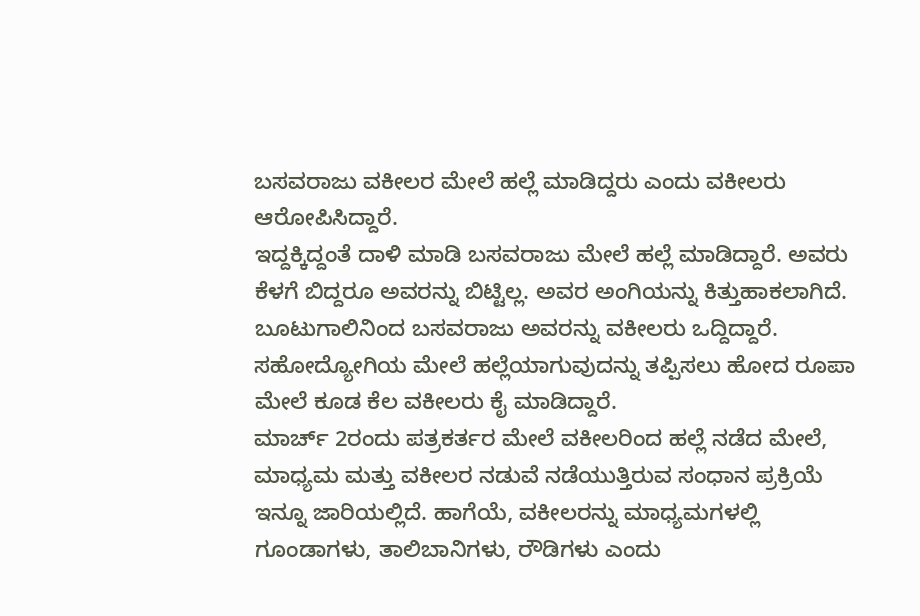ಬಸವರಾಜು ವಕೀಲರ ಮೇಲೆ ಹಲ್ಲೆ ಮಾಡಿದ್ದರು ಎಂದು ವಕೀಲರು ಆರೋಪಿಸಿದ್ದಾರೆ.
ಇದ್ದಕ್ಕಿದ್ದಂತೆ ದಾಳಿ ಮಾಡಿ ಬಸವರಾಜು ಮೇಲೆ ಹಲ್ಲೆ ಮಾಡಿದ್ದಾರೆ. ಅವರು ಕೆಳಗೆ ಬಿದ್ದರೂ ಅವರನ್ನು ಬಿಟ್ಟಿಲ್ಲ. ಅವರ ಅಂಗಿಯನ್ನು ಕಿತ್ತುಹಾಕಲಾಗಿದೆ. ಬೂಟುಗಾಲಿನಿಂದ ಬಸವರಾಜು ಅವರನ್ನು ವಕೀಲರು ಒದ್ದಿದ್ದಾರೆ. ಸಹೋದ್ಯೋಗಿಯ ಮೇಲೆ ಹಲ್ಲೆಯಾಗುವುದನ್ನು ತಪ್ಪಿಸಲು ಹೋದ ರೂಪಾ ಮೇಲೆ ಕೂಡ ಕೆಲ ವಕೀಲರು ಕೈ ಮಾಡಿದ್ದಾರೆ.
ಮಾರ್ಚ್ 2ರಂದು ಪತ್ರಕರ್ತರ ಮೇಲೆ ವಕೀಲರಿಂದ ಹಲ್ಲೆ ನಡೆದ ಮೇಲೆ, ಮಾಧ್ಯಮ ಮತ್ತು ವಕೀಲರ ನಡುವೆ ನಡೆಯುತ್ತಿರುವ ಸಂಧಾನ ಪ್ರಕ್ರಿಯೆ ಇನ್ನೂ ಜಾರಿಯಲ್ಲಿದೆ. ಹಾಗೆಯೆ, ವಕೀಲರನ್ನು ಮಾಧ್ಯಮಗಳಲ್ಲಿ ಗೂಂಡಾಗಳು, ತಾಲಿಬಾನಿಗಳು, ರೌಡಿಗಳು ಎಂದು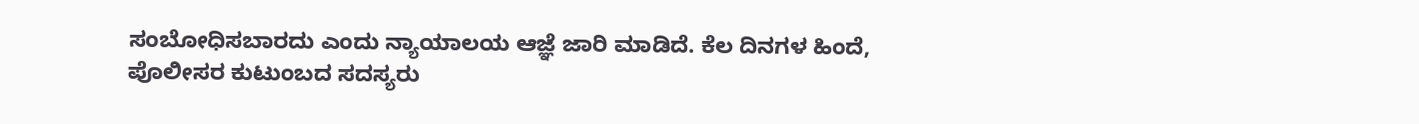ಸಂಬೋಧಿಸಬಾರದು ಎಂದು ನ್ಯಾಯಾಲಯ ಆಜ್ಞೆ ಜಾರಿ ಮಾಡಿದೆ. ಕೆಲ ದಿನಗಳ ಹಿಂದೆ, ಪೊಲೀಸರ ಕುಟುಂಬದ ಸದಸ್ಯರು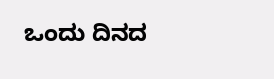ಒಂದು ದಿನದ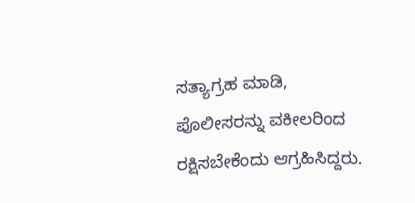ಸತ್ಯಾಗ್ರಹ ಮಾಡಿ, ಪೊಲೀಸರನ್ನು ವಕೀಲರಿಂದ ರಕ್ಷಿಸಬೇಕೆಂದು ಆಗ್ರಹಿಸಿದ್ದರು.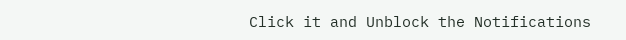Click it and Unblock the Notifications